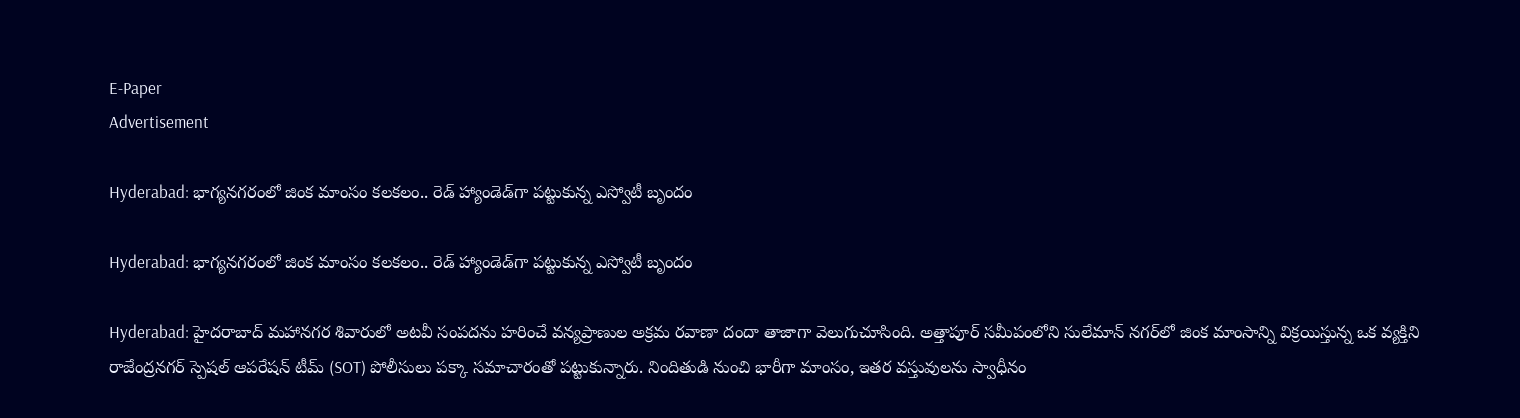E-Paper
Advertisement

Hyderabad: భాగ్యనగరంలో జింక మాంసం కలకలం.. రెడ్ హ్యాండెడ్‌గా పట్టుకున్న ఎస్వోటీ బృందం

Hyderabad: భాగ్యనగరంలో జింక మాంసం కలకలం.. రెడ్ హ్యాండెడ్‌గా పట్టుకున్న ఎస్వోటీ బృందం

Hyderabad: హైదరాబాద్‌ మహానగర శివారులో అటవీ సంపదను హరించే వన్యప్రాణుల అక్రమ రవాణా దందా తాజాగా వెలుగుచూసింది. అత్తాపూర్ సమీపంలోని సులేమాన్ నగర్‌లో జింక మాంసాన్ని విక్రయిస్తున్న ఒక వ్యక్తిని రాజేంద్రనగర్ స్పెషల్ ఆపరేషన్ టీమ్ (SOT) పోలీసులు పక్కా సమాచారంతో పట్టుకున్నారు. నిందితుడి నుంచి భారీగా మాంసం, ఇతర వస్తువులను స్వాధీనం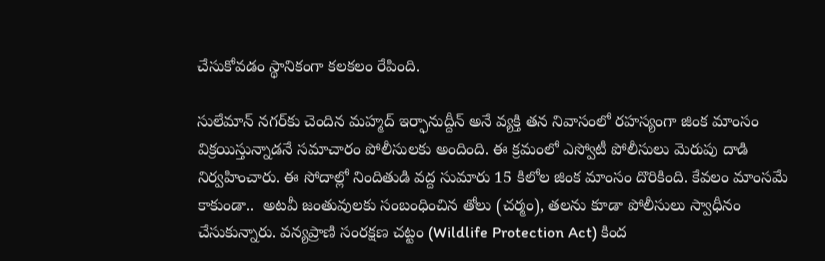చేసుకోవడం స్థానికంగా కలకలం రేపింది.

సులేమాన్ నగర్‌కు చెందిన మహ్మద్ ఇర్ఫానుద్దీన్ అనే వ్యక్తి తన నివాసంలో రహస్యంగా జింక మాంసం విక్రయిస్తున్నాడనే సమాచారం పోలీసులకు అందింది. ఈ క్రమంలో ఎస్వోటీ పోలీసులు మెరుపు దాడి నిర్వహించారు. ఈ సోదాల్లో నిందితుడి వద్ద సుమారు 15 కిలోల జింక మాంసం దొరికింది. కేవలం మాంసమే కాకుండా..  అటవీ జంతువులకు సంబంధించిన తోలు (చర్మం), తలను కూడా పోలీసులు స్వాధీనం చేసుకున్నారు. వన్యప్రాణి సంరక్షణ చట్టం (Wildlife Protection Act) కింద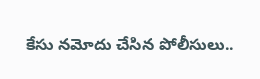కేసు నమోదు చేసిన పోలీసులు..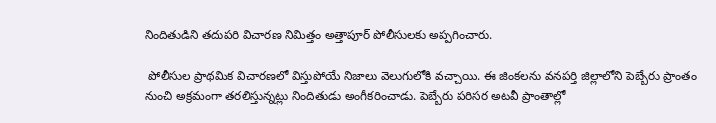నిందితుడిని తదుపరి విచారణ నిమిత్తం అత్తాపూర్ పోలీసులకు అప్పగించారు.

 పోలీసుల ప్రాథమిక విచారణలో విస్తుపోయే నిజాలు వెలుగులోకి వచ్చాయి. ఈ జింకలను వనపర్తి జిల్లాలోని పెబ్బేరు ప్రాంతం నుంచి అక్రమంగా తరలిస్తున్నట్లు నిందితుడు అంగీకరించాడు. పెబ్బేరు పరిసర అటవీ ప్రాంతాల్లో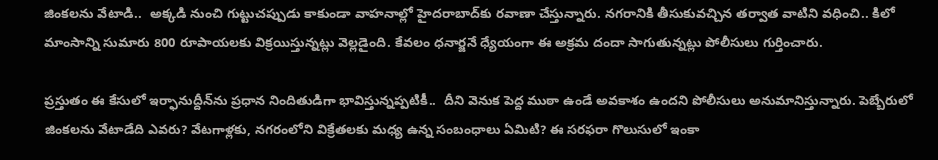జింకలను వేటాడి..  అక్కడి నుంచి గుట్టుచప్పుడు కాకుండా వాహనాల్లో హైదరాబాద్‌కు రవాణా చేస్తున్నారు. నగరానికి తీసుకువచ్చిన తర్వాత వాటిని వధించి.. కిలో మాంసాన్ని సుమారు 800 రూపాయలకు విక్రయిస్తున్నట్లు వెల్లడైంది. కేవలం ధనార్జనే ధ్యేయంగా ఈ అక్రమ దందా సాగుతున్నట్లు పోలీసులు గుర్తించారు.

ప్రస్తుతం ఈ కేసులో ఇర్ఫానుద్దీన్‌ను ప్రధాన నిందితుడిగా భావిస్తున్నప్పటికీ..  దీని వెనుక పెద్ద ముఠా ఉండే అవకాశం ఉందని పోలీసులు అనుమానిస్తున్నారు. పెబ్బేరులో జింకలను వేటాడేది ఎవరు? వేటగాళ్లకు, నగరంలోని విక్రేతలకు మధ్య ఉన్న సంబంధాలు ఏమిటి? ఈ సరఫరా గొలుసులో ఇంకా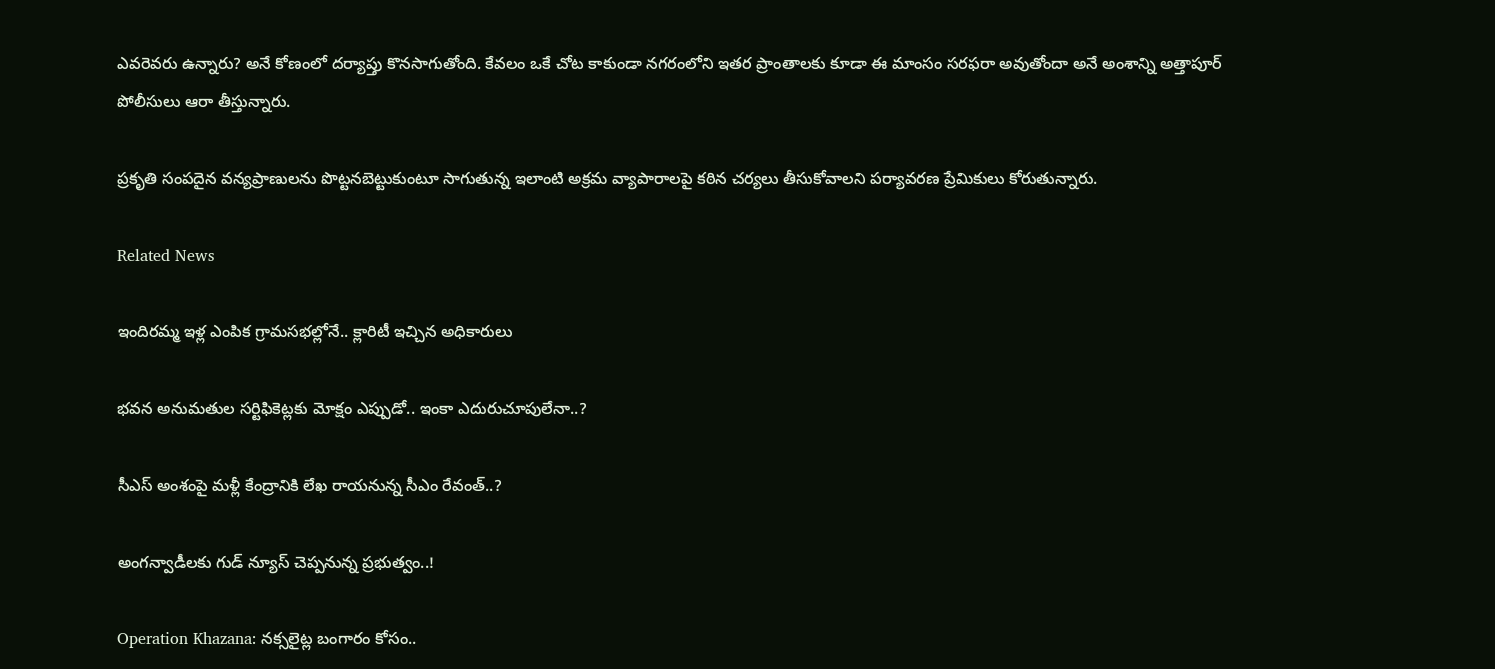ఎవరెవరు ఉన్నారు? అనే కోణంలో దర్యాప్తు కొనసాగుతోంది. కేవలం ఒకే చోట కాకుండా నగరంలోని ఇతర ప్రాంతాలకు కూడా ఈ మాంసం సరఫరా అవుతోందా అనే అంశాన్ని అత్తాపూర్ పోలీసులు ఆరా తీస్తున్నారు.

ప్రకృతి సంపదైన వన్యప్రాణులను పొట్టనబెట్టుకుంటూ సాగుతున్న ఇలాంటి అక్రమ వ్యాపారాలపై కఠిన చర్యలు తీసుకోవాలని పర్యావరణ ప్రేమికులు కోరుతున్నారు.

Related News

ఇందిరమ్మ ఇళ్ల ఎంపిక గ్రామసభల్లోనే.. క్లారిటీ ఇచ్చిన అధికారులు

భవన అనుమతుల సర్టిఫికెట్లకు మోక్షం ఎప్పుడో.. ఇంకా ఎదురుచూపులేనా..?

సీఎస్ అంశంపై మళ్లీ కేంద్రానికి లేఖ రాయనున్న సీఎం రేవంత్..?

అంగన్వాడీలకు గుడ్ న్యూస్ చెప్పనున్న ప్రభుత్వం..!

Operation Khazana: నక్సలైట్ల బంగారం కోసం..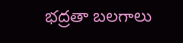భద్రతా బలగాలు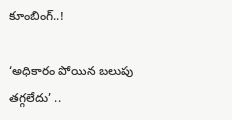కూంబింగ్..!

‘అధికారం పోయిన బలుపు తగ్గలేదు’ ..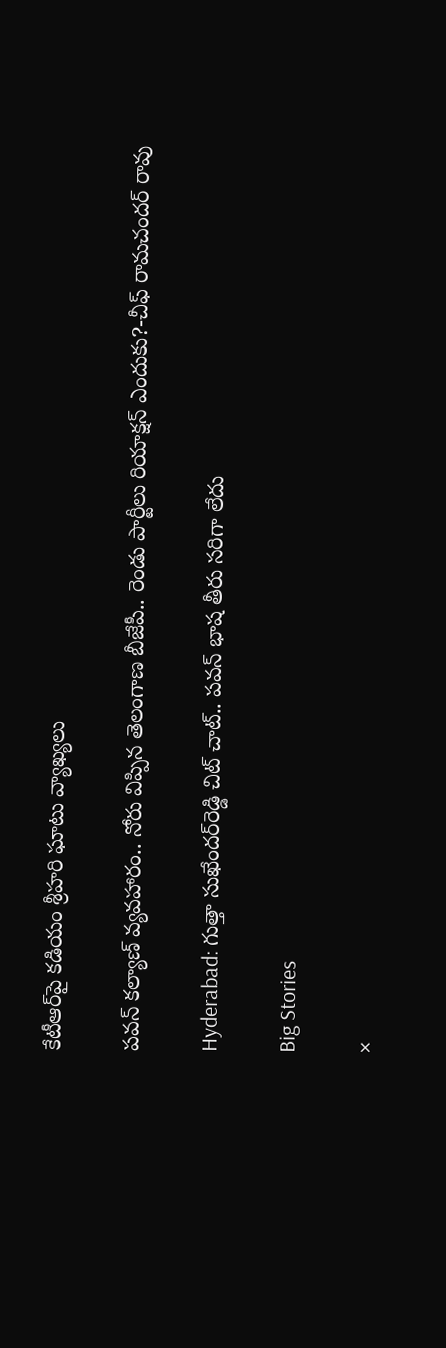కేటీఆర్‌పై కడియం శ్రీహరి ఘాటు వ్యాఖ్యలు

పవన్ కల్యాణ్ వ్యవహారం.. నోరు విప్పిన తెలంగాణ బీజేపీ.. రెండు పార్టీలు రియాక్షన్ ఎందుకు?-చీఫ్ రామచందర్ రావు

Hyderabad: గుత్తా సుఖేందర్‌రెడ్డి చిట్ చాట్.. పవన్ భాష తీరు సరిగా లేదు

Big Stories

×